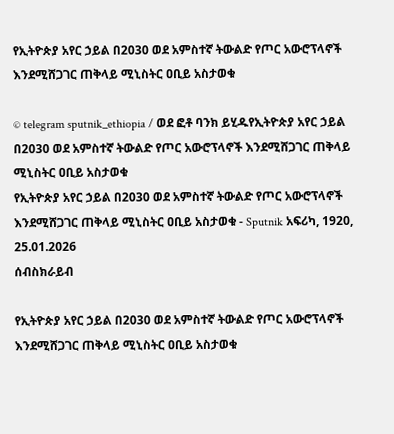የኢትዮጵያ አየር ኃይል በ2030 ወደ አምስተኛ ትውልድ የጦር አውሮፕላኖች እንደሚሸጋገር ጠቅላይ ሚኒስትር ዐቢይ አስታወቁ

© telegram sputnik_ethiopia / ወደ ፎቶ ባንክ ይሂዱየኢትዮጵያ አየር ኃይል በ2030 ወደ አምስተኛ ትውልድ የጦር አውሮፕላኖች እንደሚሸጋገር ጠቅላይ ሚኒስትር ዐቢይ አስታወቁ
የኢትዮጵያ አየር ኃይል በ2030 ወደ አምስተኛ ትውልድ የጦር አውሮፕላኖች እንደሚሸጋገር ጠቅላይ ሚኒስትር ዐቢይ አስታወቁ - Sputnik አፍሪካ, 1920, 25.01.2026
ሰብስክራይብ

የኢትዮጵያ አየር ኃይል በ2030 ወደ አምስተኛ ትውልድ የጦር አውሮፕላኖች እንደሚሸጋገር ጠቅላይ ሚኒስትር ዐቢይ አስታወቁ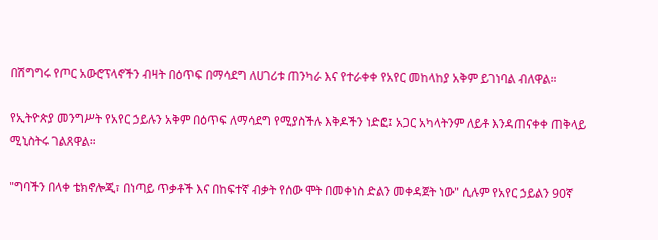በሽግግሩ የጦር አውሮፕላኖችን ብዛት በዕጥፍ በማሳደግ ለሀገሪቱ ጠንካራ እና የተራቀቀ የአየር መከላከያ አቅም ይገነባል ብለዋል።

የኢትዮጵያ መንግሥት የአየር ኃይሉን አቅም በዕጥፍ ለማሳደግ የሚያስችሉ እቅዶችን ነድፎ፤ አጋር አካላትንም ለይቶ እንዳጠናቀቀ ጠቅላይ ሚኒስትሩ ገልጸዋል።

"ግባችን በላቀ ቴክኖሎጂ፣ በነጣይ ጥቃቶች እና በከፍተኛ ብቃት የሰው ሞት በመቀነስ ድልን መቀዳጀት ነው" ሲሉም የአየር ኃይልን 90ኛ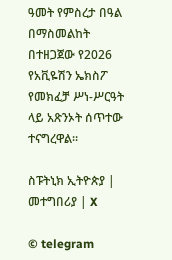ዓመት የምስረታ በዓል በማስመልከት በተዘጋጀው የ2026 የአቪዬሽን ኤክስፖ የመክፈቻ ሥነ-ሥርዓት ላይ አጽንኦት ሰጥተው ተናግረዋል።

ስፑትኒክ ኢትዮጵያ | መተግበሪያ | X

© telegram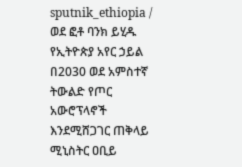sputnik_ethiopia / ወደ ፎቶ ባንክ ይሂዱ
የኢትዮጵያ አየር ኃይል በ2030 ወደ አምስተኛ ትውልድ የጦር አውሮፕላኖች እንደሚሸጋገር ጠቅላይ ሚኒስትር ዐቢይ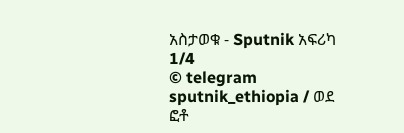አስታወቁ - Sputnik አፍሪካ
1/4
© telegram sputnik_ethiopia / ወደ ፎቶ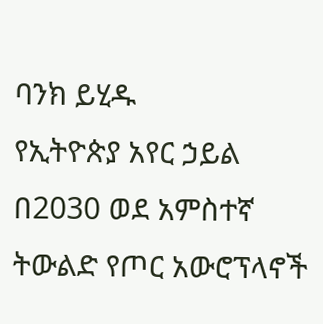ባንክ ይሂዱ
የኢትዮጵያ አየር ኃይል በ2030 ወደ አምስተኛ ትውልድ የጦር አውሮፕላኖች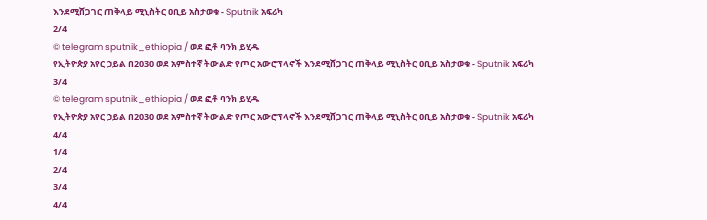እንደሚሸጋገር ጠቅላይ ሚኒስትር ዐቢይ አስታወቁ - Sputnik አፍሪካ
2/4
© telegram sputnik_ethiopia / ወደ ፎቶ ባንክ ይሂዱ
የኢትዮጵያ አየር ኃይል በ2030 ወደ አምስተኛ ትውልድ የጦር አውሮፕላኖች እንደሚሸጋገር ጠቅላይ ሚኒስትር ዐቢይ አስታወቁ - Sputnik አፍሪካ
3/4
© telegram sputnik_ethiopia / ወደ ፎቶ ባንክ ይሂዱ
የኢትዮጵያ አየር ኃይል በ2030 ወደ አምስተኛ ትውልድ የጦር አውሮፕላኖች እንደሚሸጋገር ጠቅላይ ሚኒስትር ዐቢይ አስታወቁ - Sputnik አፍሪካ
4/4
1/4
2/4
3/4
4/4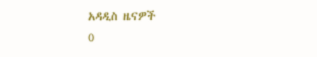አዳዲስ ዜናዎች
0